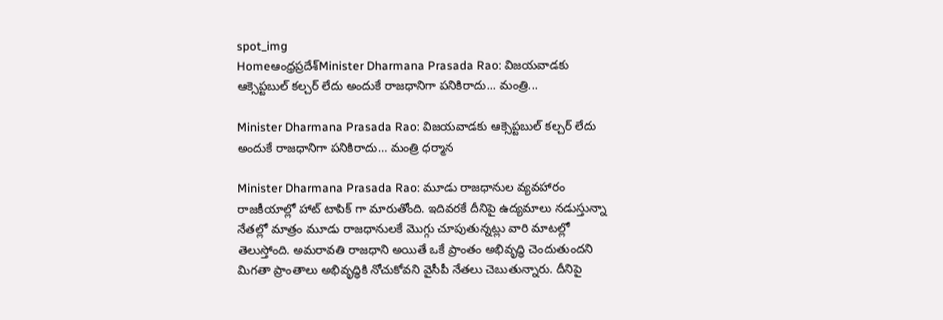spot_img
Homeఆంధ్రప్రదేశ్‌Minister Dharmana Prasada Rao: విజయవాడకు ఆక్సెప్టబుల్ కల్చర్ లేదు అందుకే రాజధానిగా పనికిరాదు... మంత్రి...

Minister Dharmana Prasada Rao: విజయవాడకు ఆక్సెప్టబుల్ కల్చర్ లేదు అందుకే రాజధానిగా పనికిరాదు… మంత్రి ధర్మాన

Minister Dharmana Prasada Rao: మూడు రాజధానుల వ్యవహారం రాజకీయాల్లో హాట్ టాపిక్ గా మారుతోంది. ఇదివరకే దీనిపై ఉద్యమాలు నడుస్తున్నా నేతల్లో మాత్రం మూడు రాజధానులకే మొగ్గు చూపుతున్నట్లు వారి మాటల్లో తెలుస్తోంది. అమరావతి రాజధాని అయితే ఒకే ప్రాంతం అభివృద్ధి చెందుతుందని మిగతా ప్రాంతాలు అభివృద్ధికి నోచుకోవని వైసీపీ నేతలు చెబుతున్నారు. దీనిపై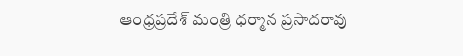ఆంధ్రప్రదేశ్ మంత్రి ధర్మాన ప్రసాదరావు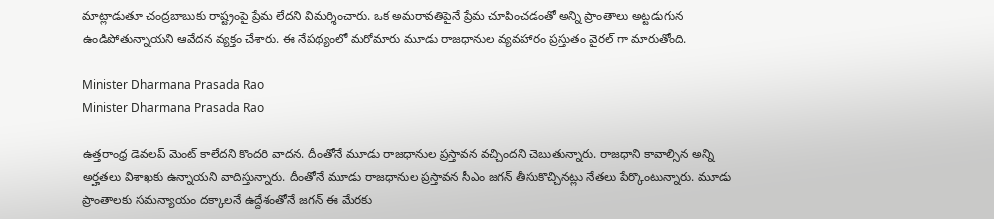మాట్లాడుతూ చంద్రబాబుకు రాష్ట్రంపై ప్రేమ లేదని విమర్శించారు. ఒక అమరావతిపైనే ప్రేమ చూపించడంతో అన్ని ప్రాంతాలు అట్టడుగున ఉండిపోతున్నాయని ఆవేదన వ్యక్తం చేశారు. ఈ నేపథ్యంలో మరోమారు మూడు రాజధానుల వ్యవహారం ప్రస్తుతం వైరల్ గా మారుతోంది.

Minister Dharmana Prasada Rao
Minister Dharmana Prasada Rao

ఉత్తరాంధ్ర డెవలప్ మెంట్ కాలేదని కొందరి వాదన. దీంతోనే మూడు రాజధానుల ప్రస్తావన వచ్చిందని చెబుతున్నారు. రాజధాని కావాల్సిన అన్ని అర్హతలు విశాఖకు ఉన్నాయని వాదిస్తున్నారు. దీంతోనే మూడు రాజధానుల ప్రస్తావన సీఎం జగన్ తీసుకొచ్చినట్లు నేతలు పేర్కొంటున్నారు. మూడు ప్రాంతాలకు సమన్యాయం దక్కాలనే ఉద్దేశంతోనే జగన్ ఈ మేరకు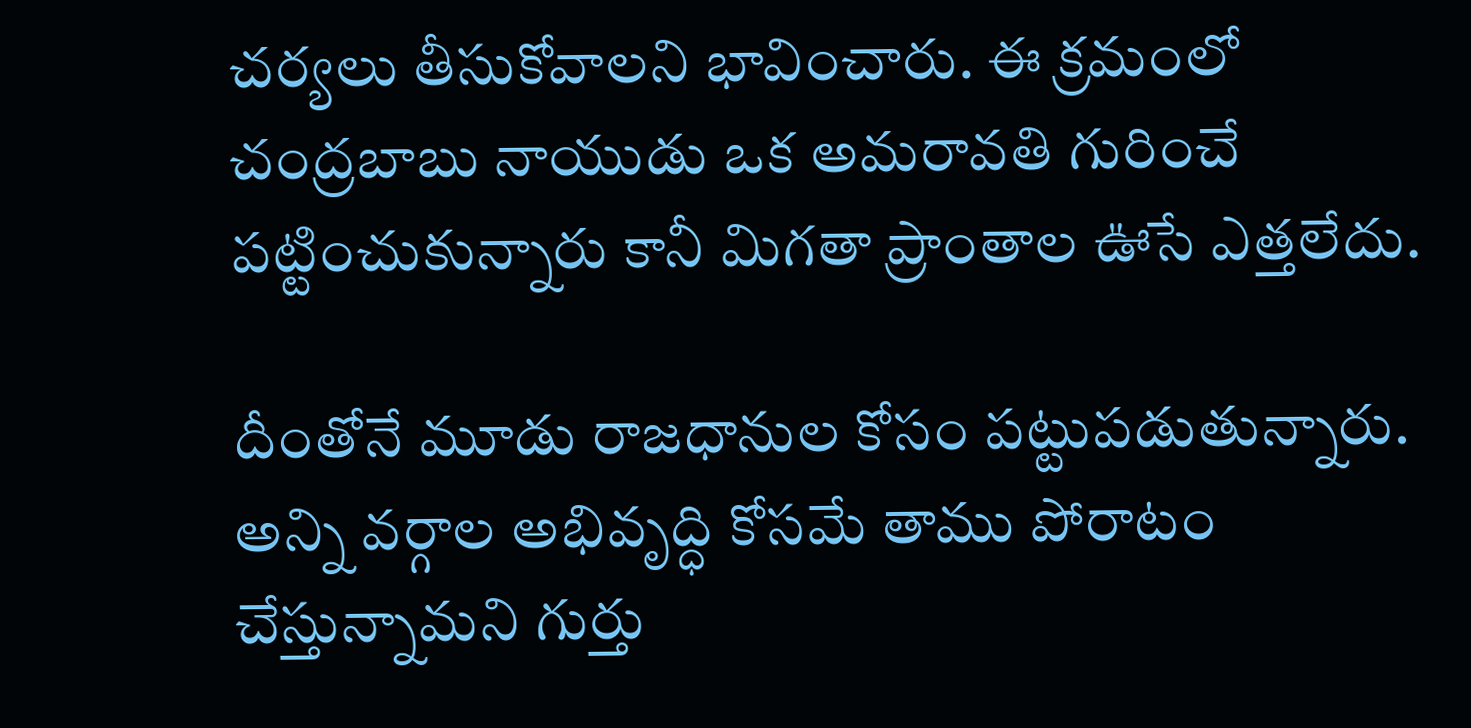చర్యలు తీసుకోవాలని భావించారు. ఈ క్రమంలో చంద్రబాబు నాయుడు ఒక అమరావతి గురించే పట్టించుకున్నారు కానీ మిగతా ప్రాంతాల ఊసే ఎత్తలేదు.

దీంతోనే మూడు రాజధానుల కోసం పట్టుపడుతున్నారు. అన్ని వర్గాల అభివృద్ధి కోసమే తాము పోరాటం చేస్తున్నామని గుర్తు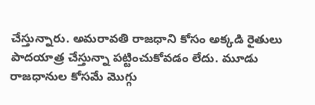చేస్తున్నారు. అమరావతి రాజధాని కోసం అక్కడి రైతులు పాదయాత్ర చేస్తున్నా పట్టించుకోవడం లేదు. మూడు రాజధానుల కోసమే మొగ్గు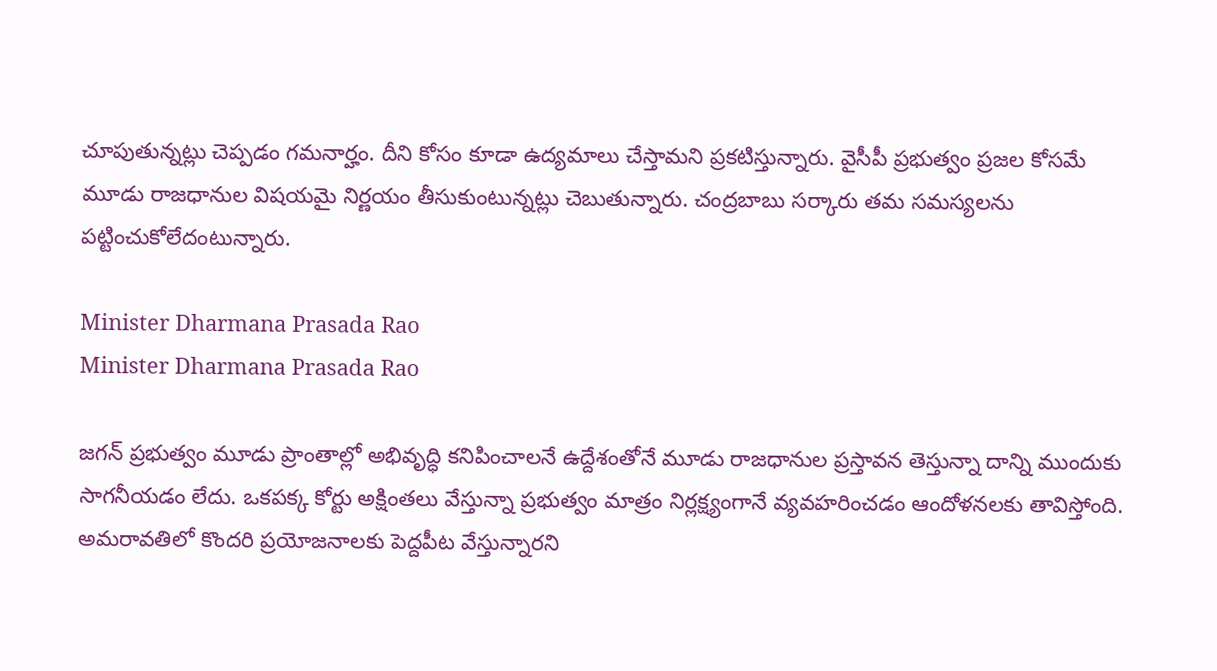చూపుతున్నట్లు చెప్పడం గమనార్హం. దీని కోసం కూడా ఉద్యమాలు చేస్తామని ప్రకటిస్తున్నారు. వైసీపీ ప్రభుత్వం ప్రజల కోసమే మూడు రాజధానుల విషయమై నిర్ణయం తీసుకుంటున్నట్లు చెబుతున్నారు. చంద్రబాబు సర్కారు తమ సమస్యలను పట్టించుకోలేదంటున్నారు.

Minister Dharmana Prasada Rao
Minister Dharmana Prasada Rao

జగన్ ప్రభుత్వం మూడు ప్రాంతాల్లో అభివృద్ధి కనిపించాలనే ఉద్దేశంతోనే మూడు రాజధానుల ప్రస్తావన తెస్తున్నా దాన్ని ముందుకు సాగనీయడం లేదు. ఒకపక్క కోర్టు అక్షింతలు వేస్తున్నా ప్రభుత్వం మాత్రం నిర్లక్ష్యంగానే వ్యవహరించడం ఆందోళనలకు తావిస్తోంది. అమరావతిలో కొందరి ప్రయోజనాలకు పెద్దపీట వేస్తున్నారని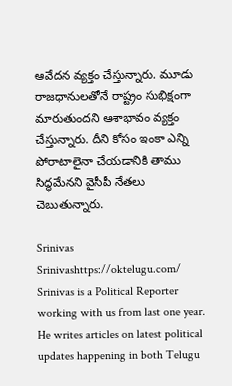ఆవేదన వ్యక్తం చేస్తున్నారు. మూడు రాజధానులతోనే రాష్ట్రం సుభిక్షంగా మారుతుందని ఆశాభావం వ్యక్తం చేస్తున్నారు. దీని కోసం ఇంకా ఎన్ని పోరాటాలైనా చేయడానికి తాము సిద్ధమేనని వైసీపీ నేతలు చెబుతున్నారు.

Srinivas
Srinivashttps://oktelugu.com/
Srinivas is a Political Reporter working with us from last one year. He writes articles on latest political updates happening in both Telugu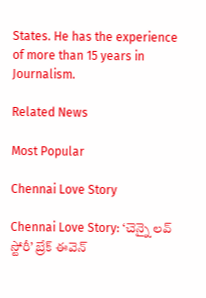States. He has the experience of more than 15 years in Journalism.

Related News

Most Popular

Chennai Love Story

Chennai Love Story: ‘చెన్నై లవ్ స్టోరీ’ బ్రేక్ ఈవెన్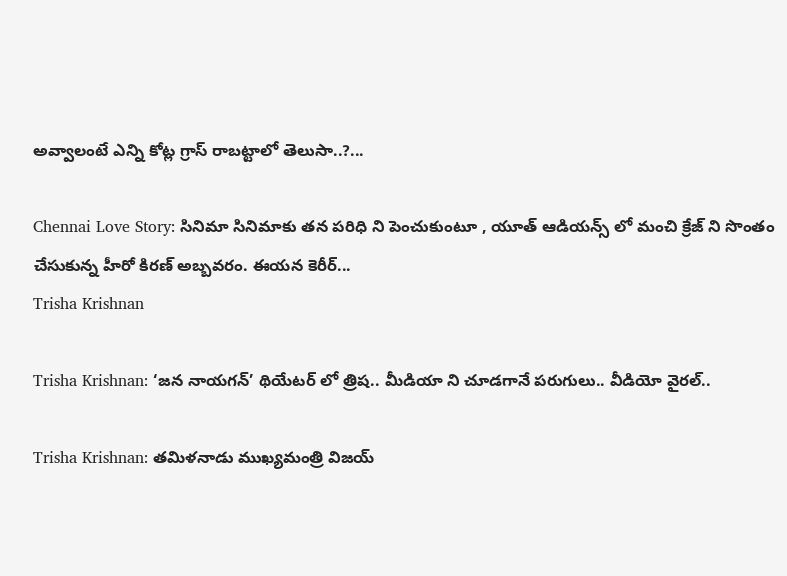అవ్వాలంటే ఎన్ని కోట్ల గ్రాస్ రాబట్టాలో తెలుసా..?...

Chennai Love Story: సినిమా సినిమాకు తన పరిధి ని పెంచుకుంటూ , యూత్ ఆడియన్స్ లో మంచి క్రేజ్ ని సొంతం చేసుకున్న హీరో కిరణ్ అబ్బవరం. ఈయన కెరీర్...
Trisha Krishnan

Trisha Krishnan: ‘జన నాయగన్’ థియేటర్ లో త్రిష.. మీడియా ని చూడగానే పరుగులు.. వీడియో వైరల్..

Trisha Krishnan: తమిళనాడు ముఖ్యమంత్రి విజయ్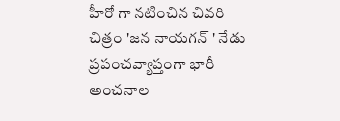హీరో గా నటించిన చివరి చిత్రం 'జన నాయగన్ ' నేడు ప్రపంచవ్యాప్తంగా భారీ అంచనాల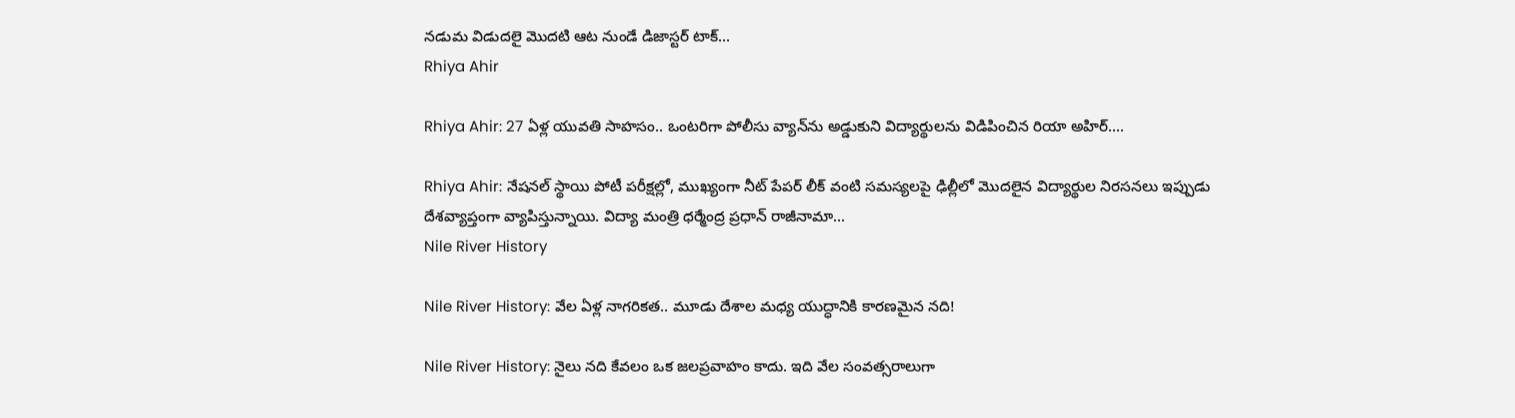నడుమ విడుదలై మొదటి ఆట నుండే డిజాస్టర్ టాక్...
Rhiya Ahir

Rhiya Ahir: 27 ఏళ్ల యువతి సాహసం.. ఒంటరిగా పోలీసు వ్యాన్‌ను అడ్డుకుని విద్యార్థులను విడిపించిన రియా అహిర్....

Rhiya Ahir: నేషనల్ స్థాయి పోటీ పరీక్షల్లో, ముఖ్యంగా నీట్ పేపర్ లీక్ వంటి సమస్యలపై ఢిల్లీలో మొదలైన విద్యార్థుల నిరసనలు ఇప్పుడు దేశవ్యాప్తంగా వ్యాపిస్తున్నాయి. విద్యా మంత్రి ధర్మేంద్ర ప్రధాన్ రాజీనామా...
Nile River History

Nile River History: వేల ఏళ్ల నాగరికత.. మూడు దేశాల మధ్య యుద్ధానికి కారణమైన నది!

Nile River History: నైలు నది కేవలం ఒక జలప్రవాహం కాదు. ఇది వేల సంవత్సరాలుగా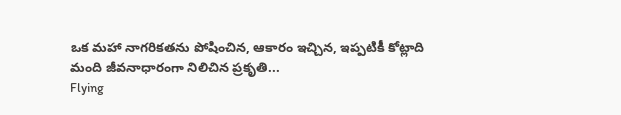ఒక మహా నాగరికతను పోషించిన, ఆకారం ఇచ్చిన, ఇప్పటికీ కోట్లాది మంది జీవనాధారంగా నిలిచిన ప్రకృతి...
Flying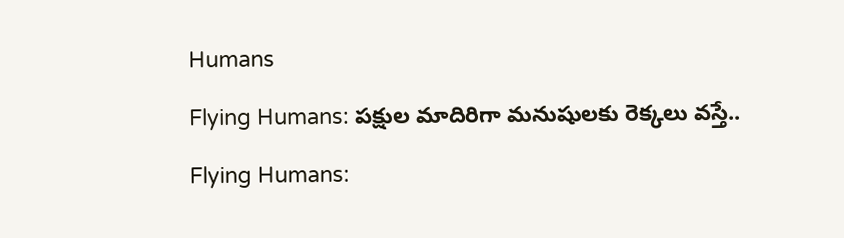Humans

Flying Humans: పక్షుల మాదిరిగా మనుషులకు రెక్కలు వస్తే..

Flying Humans: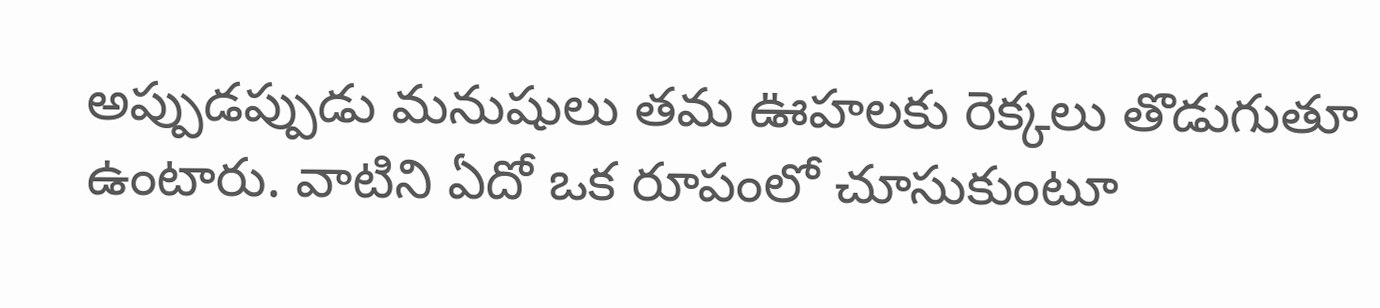అప్పుడప్పుడు మనుషులు తమ ఊహలకు రెక్కలు తొడుగుతూ ఉంటారు. వాటిని ఏదో ఒక రూపంలో చూసుకుంటూ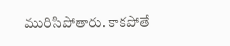మురిసిపోతారు. కాకపోతే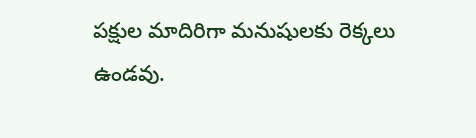పక్షుల మాదిరిగా మనుషులకు రెక్కలు ఉండవు.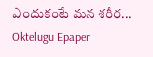ఎందుకంటే మన శరీర...
Oktelugu Epaper